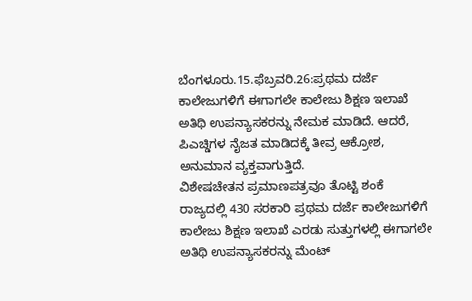ಬೆಂಗಳೂರು.15.ಫೆಬ್ರವರಿ.26:ಪ್ರಥಮ ದರ್ಜೆ ಕಾಲೇಜುಗಳಿಗೆ ಈಗಾಗಲೇ ಕಾಲೇಜು ಶಿಕ್ಷಣ ಇಲಾಖೆ ಅತಿಥಿ ಉಪನ್ಯಾಸಕರನ್ನು ನೇಮಕ ಮಾಡಿದೆ. ಆದರೆ, ಪಿಎಚ್ಡಿಗಳ ನೈಜತ ಮಾಡಿದಕ್ಕೆ ತೀವ್ರ ಆಕ್ರೋಶ, ಅನುಮಾನ ವ್ಯಕ್ತವಾಗುತ್ತಿದೆ.
ವಿಶೇಷಚೇತನ ಪ್ರಮಾಣಪತ್ರವೂ ತೊಟ್ಟಿ ಶಂಕೆ
ರಾಜ್ಯದಲ್ಲಿ 430 ಸರಕಾರಿ ಪ್ರಥಮ ದರ್ಜೆ ಕಾಲೇಜುಗಳಿಗೆ ಕಾಲೇಜು ಶಿಕ್ಷಣ ಇಲಾಖೆ ಎರಡು ಸುತ್ತುಗಳಲ್ಲಿ ಈಗಾಗಲೇ ಅತಿಥಿ ಉಪನ್ಯಾಸಕರನ್ನು ಮೆಂಟ್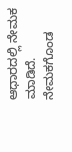ಆಧಾರದಲ್ಲಿ ನೇಮಕ ಮಾಡಿದೆ.
ನೇಮಕಗೊಂಡ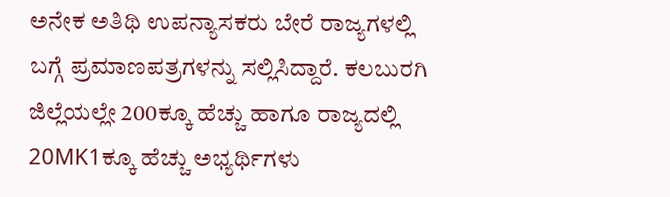ಅನೇಕ ಅತಿಥಿ ಉಪನ್ಯಾಸಕರು ಬೇರೆ ರಾಜ್ಯಗಳಲ್ಲಿ ಬಗ್ಗೆ ಪ್ರಮಾಣಪತ್ರಗಳನ್ನು ಸಲ್ಲಿಸಿದ್ದಾರೆ. ಕಲಬುರಗಿ ಜಿಲ್ಲೆಯಲ್ಲೇ 200ಕ್ಕೂ ಹೆಚ್ಚು ಹಾಗೂ ರಾಜ್ಯದಲ್ಲಿ 20MK1ಕ್ಕೂ ಹೆಚ್ಚು ಅಭ್ಯರ್ಥಿಗಳು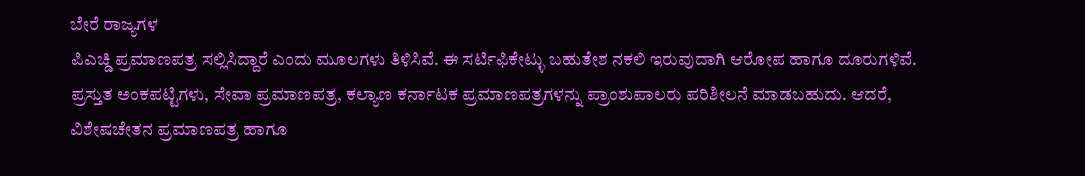ಬೇರೆ ರಾಜ್ಯಗಳ
ಪಿಎಚ್ಡಿ ಪ್ರಮಾಣಪತ್ರ ಸಲ್ಲಿಸಿದ್ದಾರೆ ಎಂದು ಮೂಲಗಳು ತಿಳಿಸಿವೆ. ಈ ಸರ್ಟಿಫಿಕೇಟ್ಳು ಬಹುತೇಶ ನಕಲಿ ಇರುವುದಾಗಿ ಆರೋಪ ಹಾಗೂ ದೂರುಗಳಿವೆ.
ಪ್ರಸ್ತುತ ಅಂಕಪಟ್ಟಿಗಳು, ಸೇವಾ ಪ್ರಮಾಣಪತ್ರ, ಕಲ್ಯಾಣ ಕರ್ನಾಟಕ ಪ್ರಮಾಣಪತ್ರಗಳನ್ನು ಪ್ರಾಂಶುಪಾಲರು ಪರಿಶೀಲನೆ ಮಾಡಬಹುದು. ಆದರೆ, ವಿಶೇಷಚೇತನ ಪ್ರಮಾಣಪತ್ರ ಹಾಗೂ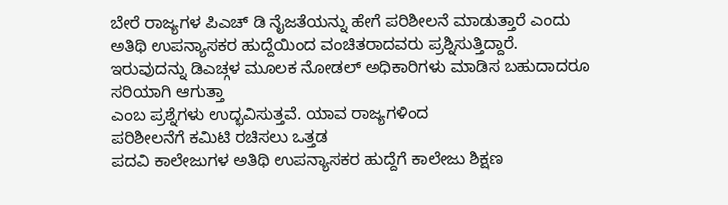ಬೇರೆ ರಾಜ್ಯಗಳ ಪಿಎಚ್ ಡಿ ನೈಜತೆಯನ್ನು ಹೇಗೆ ಪರಿಶೀಲನೆ ಮಾಡುತ್ತಾರೆ ಎಂದು ಅತಿಥಿ ಉಪನ್ಯಾಸಕರ ಹುದ್ದೆಯಿಂದ ವಂಚಿತರಾದವರು ಪ್ರಶ್ನಿಸುತ್ತಿದ್ದಾರೆ. ಇರುವುದನ್ನು ಡಿಎಚ್ಗಳ ಮೂಲಕ ನೋಡಲ್ ಅಧಿಕಾರಿಗಳು ಮಾಡಿಸ ಬಹುದಾದರೂ ಸರಿಯಾಗಿ ಆಗುತ್ತಾ
ಎಂಬ ಪ್ರಶ್ನೆಗಳು ಉದ್ಭವಿಸುತ್ತವೆ. ಯಾವ ರಾಜ್ಯಗಳಿಂದ
ಪರಿಶೀಲನೆಗೆ ಕಮಿಟಿ ರಚಿಸಲು ಒತ್ತಡ
ಪದವಿ ಕಾಲೇಜುಗಳ ಅತಿಥಿ ಉಪನ್ಯಾಸಕರ ಹುದ್ದೆಗೆ ಕಾಲೇಜು ಶಿಕ್ಷಣ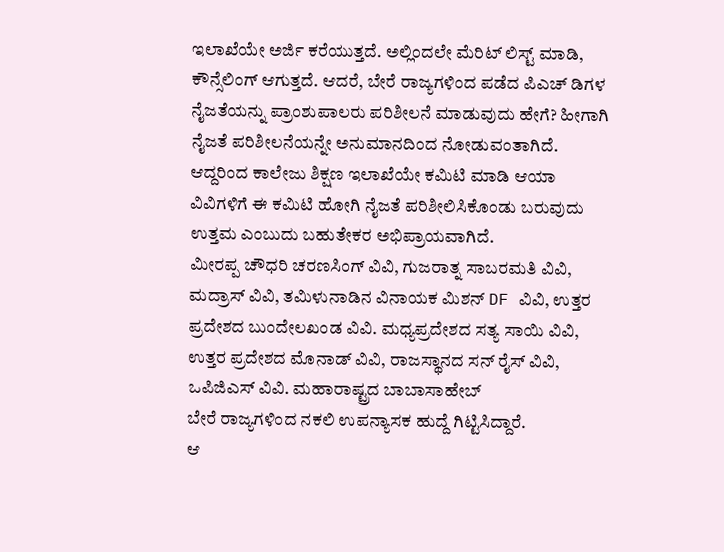ಇಲಾಖೆಯೇ ಅರ್ಜಿ ಕರೆಯುತ್ತದೆ. ಅಲ್ಲಿಂದಲೇ ಮೆರಿಟ್ ಲಿಸ್ಟ್ ಮಾಡಿ, ಕೌನ್ಸೆಲಿಂಗ್ ಆಗುತ್ತದೆ. ಆದರೆ, ಬೇರೆ ರಾಜ್ಯಗಳಿಂದ ಪಡೆದ ಪಿಎಚ್ ಡಿಗಳ ನೈಜತೆಯನ್ನು ಪ್ರಾಂಶುಪಾಲರು ಪರಿಶೀಲನೆ ಮಾಡುವುದು ಹೇಗೆ? ಹೀಗಾಗಿ ನೈಜತೆ ಪರಿಶೀಲನೆಯನ್ನೇ ಅನುಮಾನದಿಂದ ನೋಡುವಂತಾಗಿದೆ. ಆದ್ದರಿಂದ ಕಾಲೇಜು ಶಿಕ್ಷಣ ಇಲಾಖೆಯೇ ಕಮಿಟಿ ಮಾಡಿ ಆಯಾ ವಿವಿಗಳಿಗೆ ಈ ಕಮಿಟಿ ಹೋಗಿ ನೈಜತೆ ಪರಿಶೀಲಿಸಿಕೊಂಡು ಬರುವುದು ಉತ್ತಮ ಎಂಬುದು ಬಹುತೇಕರ ಅಭಿಪ್ರಾಯವಾಗಿದೆ.
ಮೀರಪ್ಪ ಚೌಧರಿ ಚರಣಸಿಂಗ್ ವಿವಿ, ಗುಜರಾತ್ನ ಸಾಬರಮತಿ ವಿವಿ, ಮದ್ರಾಸ್ ವಿವಿ, ತಮಿಳುನಾಡಿನ ವಿನಾಯಕ ಮಿಶನ್ DF ವಿವಿ, ಉತ್ತರ ಪ್ರದೇಶದ ಬುಂದೇಲಖಂಡ ವಿವಿ. ಮಧ್ಯಪ್ರದೇಶದ ಸತ್ಯ ಸಾಯಿ ವಿವಿ, ಉತ್ತರ ಪ್ರದೇಶದ ಮೊನಾಡ್ ವಿವಿ, ರಾಜಸ್ಥಾನದ ಸನ್ ರೈಸ್ ವಿವಿ, ಒಪಿಜಿಎಸ್ ವಿವಿ. ಮಹಾರಾಷ್ಟ್ರದ ಬಾಬಾಸಾಹೇಬ್
ಬೇರೆ ರಾಜ್ಯಗಳಿಂದ ನಕಲಿ ಉಪನ್ಯಾಸಕ ಹುದ್ದೆ ಗಿಟ್ಟಿಸಿದ್ದಾರೆ.
ಆ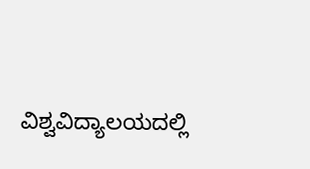ವಿಶ್ವವಿದ್ಯಾಲಯದಲ್ಲಿ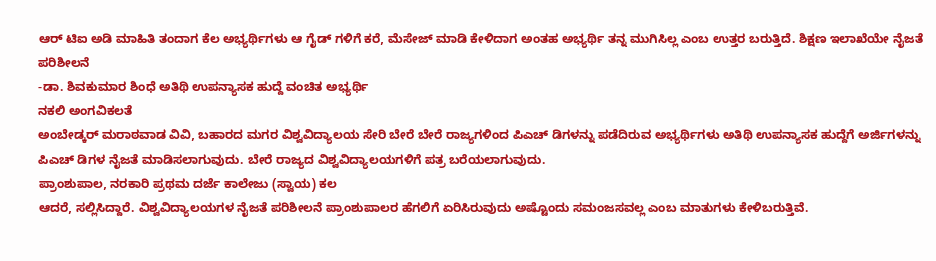ಆರ್ ಟಿಐ ಅಡಿ ಮಾಹಿತಿ ತಂದಾಗ ಕೆಲ ಅಭ್ಯರ್ಥಿಗಳು ಆ ಗೈಡ್ ಗಳಿಗೆ ಕರೆ, ಮೆಸೇಜ್ ಮಾಡಿ ಕೇಳಿದಾಗ ಅಂತಹ ಅಭ್ಯರ್ಥಿ ತನ್ನ ಮುಗಿಸಿಲ್ಲ ಎಂಬ ಉತ್ತರ ಬರುತ್ತಿದೆ. ಶಿಕ್ಷಣ ಇಲಾಖೆಯೇ ನೈಜತೆ ಪರಿಶೀಲನೆ
-ಡಾ. ಶಿವಕುಮಾರ ಶಿಂಧೆ ಅತಿಥಿ ಉಪನ್ಯಾಸಕ ಹುದ್ದೆ ವಂಚಿತ ಅಭ್ಯರ್ಥಿ
ನಕಲಿ ಅಂಗವಿಕಲತೆ
ಅಂಬೇಡ್ಕರ್ ಮರಾಠವಾಡ ವಿವಿ, ಬಹಾರದ ಮಗರ ವಿಶ್ವವಿದ್ಯಾಲಯ ಸೇರಿ ಬೇರೆ ಬೇರೆ ರಾಜ್ಯಗಳಿಂದ ಪಿಎಚ್ ಡಿಗಳನ್ನು ಪಡೆದಿರುವ ಅಭ್ಯರ್ಥಿಗಳು ಅತಿಥಿ ಉಪನ್ಯಾಸಕ ಹುದ್ದೆಗೆ ಅರ್ಜಿಗಳನ್ನು
ಪಿಎಚ್ ಡಿಗಳ ನೈಜತೆ ಮಾಡಿಸಲಾಗುವುದು. ಬೇರೆ ರಾಜ್ಯದ ವಿಶ್ವವಿದ್ಯಾಲಯಗಳಿಗೆ ಪತ್ರ ಬರೆಯಲಾಗುವುದು.
ಪ್ರಾಂಶುಪಾಲ, ನರಕಾರಿ ಪ್ರಥಮ ದರ್ಜೆ ಕಾಲೇಜು (ಸ್ವಾಯ) ಕಲ
ಆದರೆ, ಸಲ್ಲಿಸಿದ್ದಾರೆ. ವಿಶ್ವವಿದ್ಯಾಲಯಗಳ ನೈಜತೆ ಪರಿಶೀಲನೆ ಪ್ರಾಂಶುಪಾಲರ ಹೆಗಲಿಗೆ ಏರಿಸಿರುವುದು ಅಷ್ಟೊಂದು ಸಮಂಜಸವಲ್ಲ ಎಂಬ ಮಾತುಗಳು ಕೇಳಿಬರುತ್ತಿವೆ.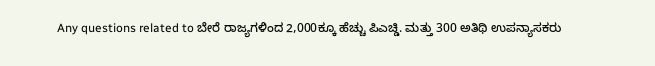Any questions related to ಬೇರೆ ರಾಜ್ಯಗಳಿಂದ 2,000ಕ್ಕೂ ಹೆಚ್ಚು ಪಿಎಚ್ಡಿ. ಮತ್ತು 300 ಅತಿಥಿ ಉಪನ್ಯಾಸಕರು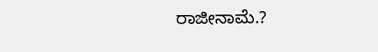ರಾಜೀನಾಮೆ.?